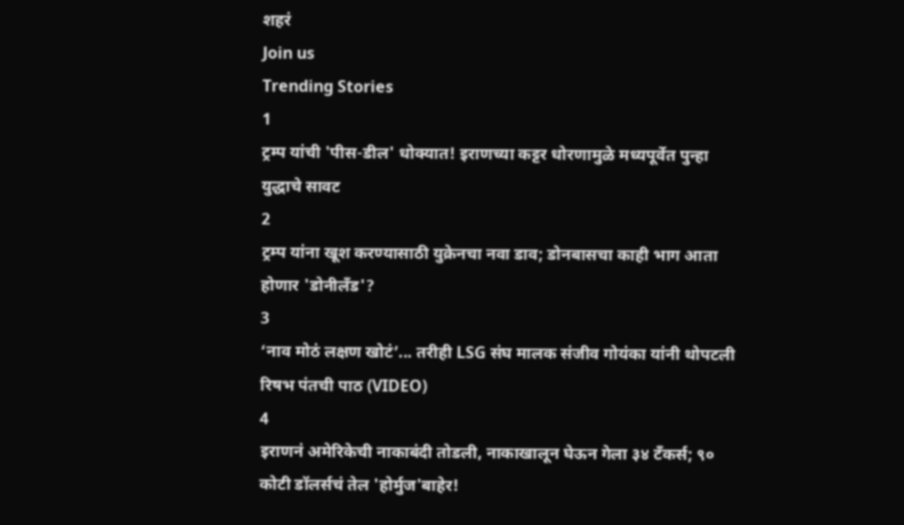शहरं
Join us
Trending Stories
1
ट्रम्प यांची 'पीस-डील' धोक्यात! इराणच्या कट्टर धोरणामुळे मध्यपूर्वेत पुन्हा युद्धाचे सावट
2
ट्रम्प यांना खूश करण्यासाठी युक्रेनचा नवा डाव; डोनबासचा काही भाग आता होणार 'डोनीलँड'?
3
‘नाव मोठं लक्षण खोटं’... तरीही LSG संघ मालक संजीव गोयंका यांनी थोपटली रिषभ पंतची पाठ (VIDEO)
4
इराणनं अमेरिकेची नाकाबंदी तोडली, नाकाखालून घेऊन गेला ३४ टँकर्स; ९० कोटी डॉलर्सचं तेल 'होर्मुज'बाहेर!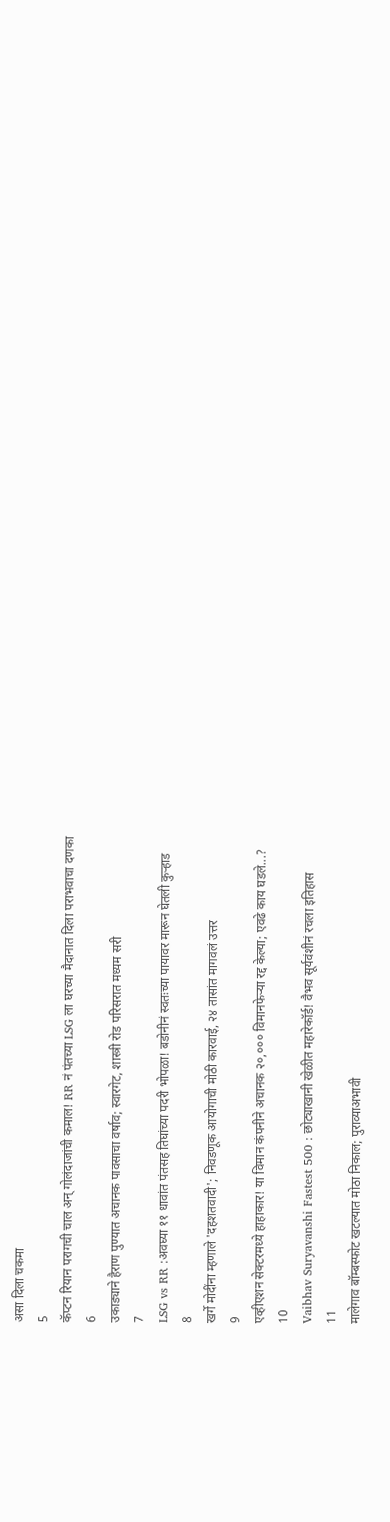असा दिला चकमा
5
कॅप्टन रियान परागची चाल अन् गोलंदाजांची कमाल! RR नं पंतच्या LSG ला घरच्या मैदानात दिला पराभवाचा दणका
6
उकाड्याने हैराण पुण्यात अचानक पावसाचा वर्षाव; स्वारगेट, शास्त्री रोड परिसरात मध्यम सरी
7
LSG vs RR :अवघ्या ११ धावांत पंतसह तिघांच्या पदरी भोपळा! बडोनीनं स्वतःच्या पायावर मारून घेतली कुऱ्हाड
8
खर्गे मोदींना म्हणाले 'दहशतवादी'; निवडणूक आयोगाची मोठी कारवाई, २४ तासांत मागवलं उत्तर
9
एव्हीएशन सेक्टरमध्ये हाहाकार! या विमान कंपनीने अचानक २०,००० विमानफेऱ्या रद्द केल्या; एवढे काय घडले...?
10
Vaibhav Suryavanshi Fastest 500 : छोट्याखानी खेळीत महारेकॉर्ड! वैभव सूर्यवंशीनं रचला इतिहास
11
मालेगाव बॉम्बस्फोट खटल्यात मोठा निकाल; पुराव्याअभावी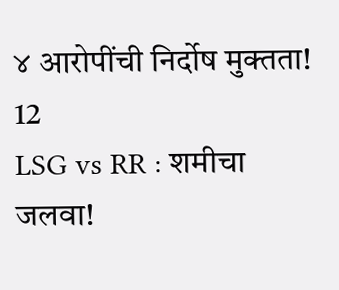४ आरोपींची निर्दोष मुक्तता!
12
LSG vs RR : शमीचा जलवा!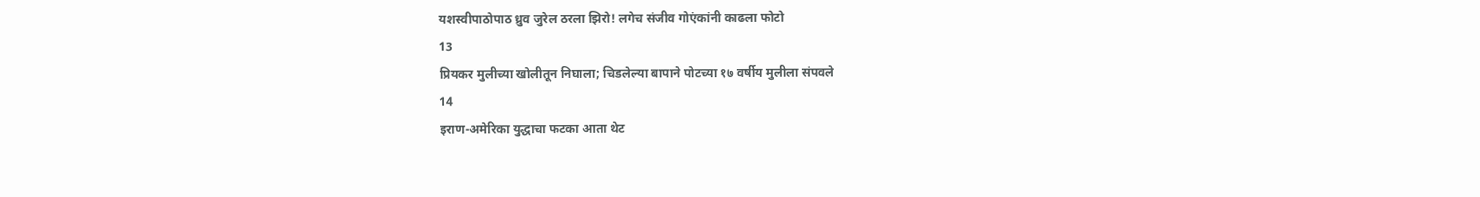यशस्वीपाठोपाठ ध्रुव जुरेल ठरला झिरो! लगेच संजीव गोएंकांनी काढला फोटो
13
प्रियकर मुलीच्या खोलीतून निघाला; चिडलेल्या बापाने पोटच्या १७ वर्षीय मुलीला संपवले
14
इराण-अमेरिका युद्धाचा फटका आता थेट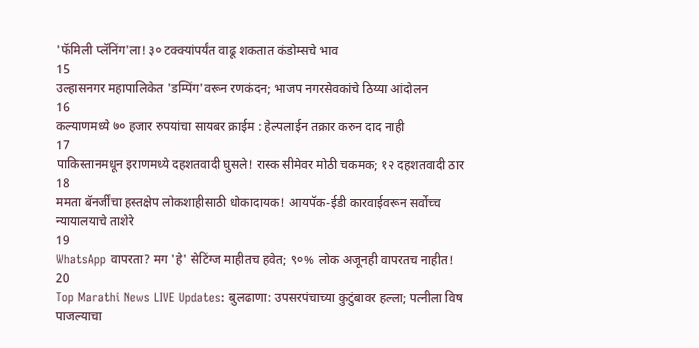'फॅमिली प्लॅनिंग'ला! ३० टक्क्यांपर्यंत वाढू शकतात कंडोम्सचे भाव
15
उल्हासनगर महापालिकेत 'डम्पिंग'वरून रणकंदन; भाजप नगरसेवकांचे ठिय्या आंदोलन
16
कल्याणमध्ये ७० हजार रुपयांचा सायबर क्राईम : हेल्पलाईन तक्रार करुन दाद नाही
17
पाकिस्तानमधून इराणमध्ये दहशतवादी घुसले! रास्क सीमेवर मोठी चकमक; १२ दहशतवादी ठार
18
ममता बॅनर्जींचा हस्तक्षेप लोकशाहीसाठी धोकादायक! आयपॅक-ईडी कारवाईवरून सर्वोच्च न्यायालयाचे ताशेरे
19
WhatsApp वापरता? मग 'हे' सेटिंग्ज माहीतच हवेत; ९०% लोक अजूनही वापरतच नाहीत!
20
Top Marathi News LIVE Updates: बुलढाणा: उपसरपंचाच्या कुटुंबावर हल्ला; पत्नीला विष पाजल्याचा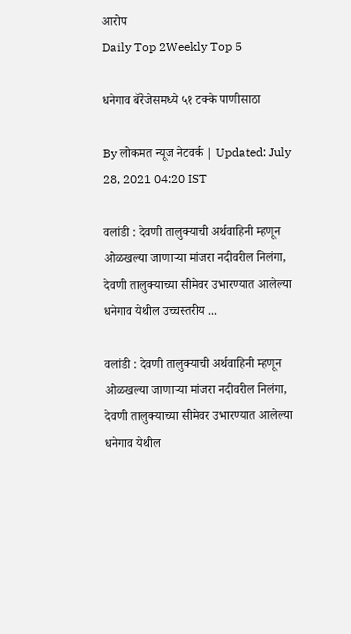आरोप
Daily Top 2Weekly Top 5

धनेगाव बॅरेजेसमध्ये ५१ टक्के पाणीसाठा

By लोकमत न्यूज नेटवर्क | Updated: July 28, 2021 04:20 IST

वलांडी : देवणी तालुक्याची अर्थवाहिनी म्हणून ओळखल्या जाणाऱ्या मांजरा नदीवरील निलंगा, देवणी तालुक्याच्या सीमेवर उभारण्यात आलेल्या धनेगाव येथील उच्चस्तरीय ...

वलांडी : देवणी तालुक्याची अर्थवाहिनी म्हणून ओळखल्या जाणाऱ्या मांजरा नदीवरील निलंगा, देवणी तालुक्याच्या सीमेवर उभारण्यात आलेल्या धनेगाव येथील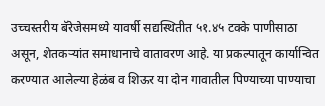उच्चस्तरीय बॅरेजेसमध्ये यावर्षी सद्यस्थितीत ५१.४५ टक्के पाणीसाठा असून, शेतकऱ्यांत समाधानाचे वातावरण आहे. या प्रकल्पातून कार्यान्वित करण्यात आलेल्या हेळंब व शिऊर या दोन गावातील पिण्याच्या पाण्याचा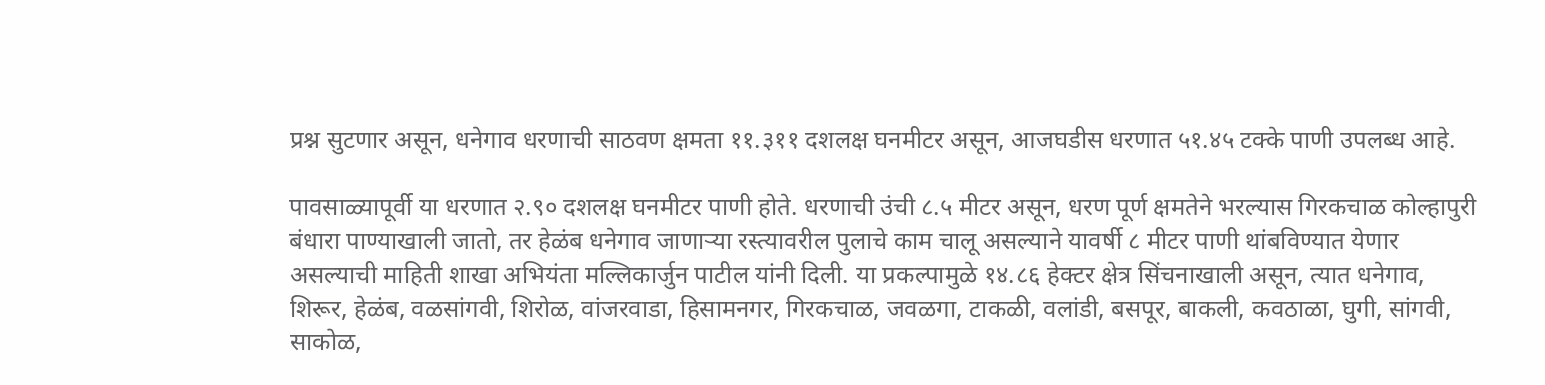प्रश्न सुटणार असून, धनेगाव धरणाची साठवण क्षमता ११.३११ दशलक्ष घनमीटर असून, आजघडीस धरणात ५१.४५ टक्के पाणी उपलब्ध आहे.

पावसाळ्यापूर्वी या धरणात २.९० दशलक्ष घनमीटर पाणी होते. धरणाची उंची ८.५ मीटर असून, धरण पूर्ण क्षमतेने भरल्यास गिरकचाळ कोल्हापुरी बंधारा पाण्याखाली जातो, तर हेळंब धनेगाव जाणाऱ्या रस्त्यावरील पुलाचे काम चालू असल्याने यावर्षी ८ मीटर पाणी थांबविण्यात येणार असल्याची माहिती शाखा अभियंता मल्लिकार्जुन पाटील यांनी दिली. या प्रकल्पामुळे १४.८६ हेक्टर क्षेत्र सिंचनाखाली असून, त्यात धनेगाव, शिरूर, हेळंब, वळसांगवी, शिरोळ, वांजरवाडा, हिसामनगर, गिरकचाळ, जवळगा, टाकळी, वलांडी, बसपूर, बाकली, कवठाळा, घुगी, सांगवी, साकोळ,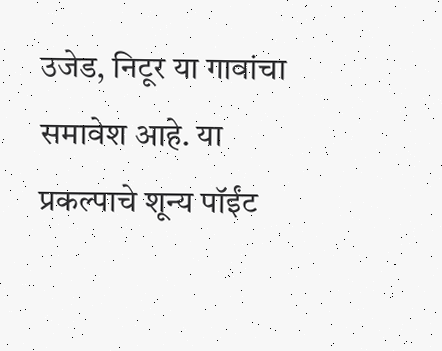उजेड, निटूर या गावांचा समावेश आहे. या प्रकल्पाचे शून्य पॉईंट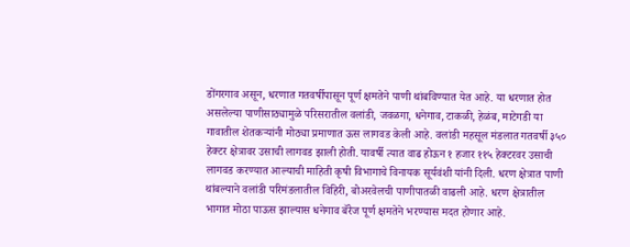डोंगरगाव असून, धरणात गतवर्षीपासून पूर्ण क्षमतेने पाणी थांबविण्यात येत आहे. या धरणात होत असलेल्या पाणीसाठ्यामुळे परिसरातील वलांडी, जवळगा, धनेगाव, टाकळी, हेळंब, माटेगडी या गावातील शेतकऱ्यांनी मोठ्या प्रमाणात ऊस लागवड केली आहे. वलांडी महसूल मंडलात गतवर्षी ३५० हेक्टर क्षेत्रावर उसाची लागवड झाली होती. यावर्षी त्यात वाढ होऊन १ हजार ११५ हेक्‍टरवर उसाची लागवड करण्यात आल्याची माहिती कृषी विभागाचे विनायक सूर्यवंशी यांनी दिली. धरण क्षेत्रात पाणी थांबल्याने वलांडी परिमंडलातील विहिरी, बोअरवेलची पाणीपातळी वाढली आहे. धरण क्षेत्रातील भागात मोठा पाऊस झाल्यास धनेगाव बॅरेज पूर्ण क्षमतेने भरण्यास मदत होणार आहे.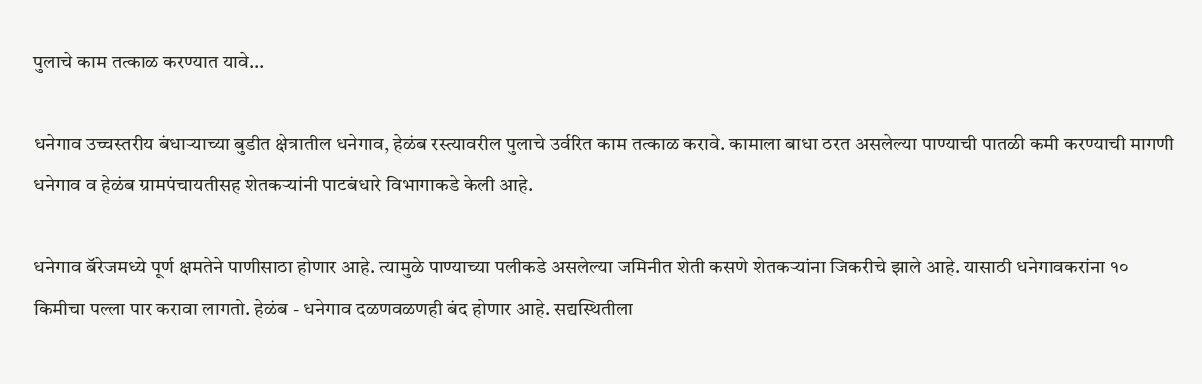पुलाचे काम तत्काळ करण्यात यावे...

धनेगाव उच्चस्तरीय बंधाऱ्याच्या बुडीत क्षेत्रातील धनेगाव, हेळंब रस्त्यावरील पुलाचे उर्वरित काम तत्काळ करावे. कामाला बाधा ठरत असलेल्या पाण्याची पातळी कमी करण्याची मागणी धनेगाव व हेळंब ग्रामपंचायतीसह शेतकऱ्यांनी पाटबंधारे विभागाकडे केली आहे.

धनेगाव बॅरेजमध्ये पूर्ण क्षमतेने पाणीसाठा होणार आहे. त्यामुळे पाण्याच्या पलीकडे असलेल्या जमिनीत शेती कसणे शेतकऱ्यांना जिकरीचे झाले आहे. यासाठी धनेगावकरांना १० किमीचा पल्ला पार करावा लागतो. हेळंब - धनेगाव दळणवळणही बंद होणार आहे. सद्यस्थितीला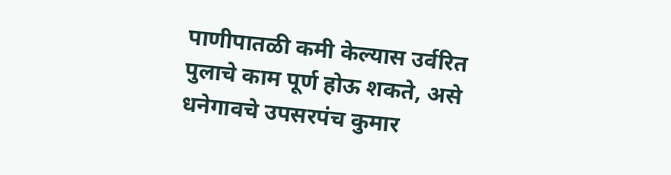पाणीपातळी कमी केल्यास उर्वरित पुलाचे काम पूर्ण होऊ शकते, असे धनेगावचे उपसरपंच कुमार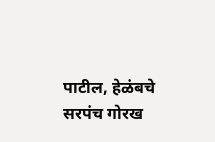पाटील, हेळंबचे सरपंच गोरख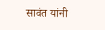सावंत यांनी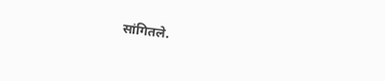सांगितले.